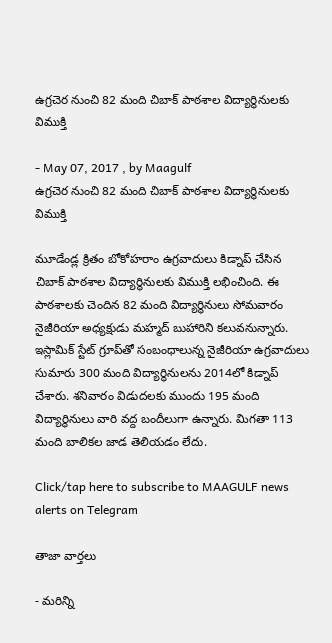ఉగ్రచెర నుంచి 82 మంది చిబాక్ పాఠశాల విద్యార్థినులకు విముక్తి

- May 07, 2017 , by Maagulf
ఉగ్రచెర నుంచి 82 మంది చిబాక్ పాఠశాల విద్యార్థినులకు విముక్తి

మూడేండ్ల క్రితం బోకోహరాం ఉగ్రవాదులు కిడ్నాప్ చేసిన చిబాక్ పాఠశాల విద్యార్థినులకు విముక్తి లభించింది. ఈ పాఠశాలకు చెందిన 82 మంది విద్యార్థినులు సోమవారం నైజీరియా అధ్యక్షుడు మహ్మద్ బుహారిని కలువనున్నారు. ఇస్లామిక్ స్టేట్ గ్రూప్‌తో సంబంధాలున్న నైజీరియా ఉగ్రవాదులు సుమారు 300 మంది విద్యార్థినులను 2014లో కిడ్నాప్ చేశారు. శనివారం విడుదలకు ముందు 195 మంది విద్యార్థినులు వారి వద్ద బందీలుగా ఉన్నారు. మిగతా 113 మంది బాలికల జాడ తెలియడం లేదు.

Click/tap here to subscribe to MAAGULF news alerts on Telegram

తాజా వార్తలు

- మరిన్ని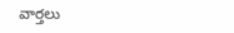వార్తలు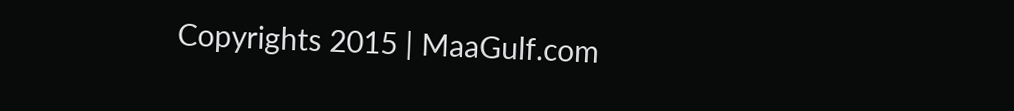Copyrights 2015 | MaaGulf.com